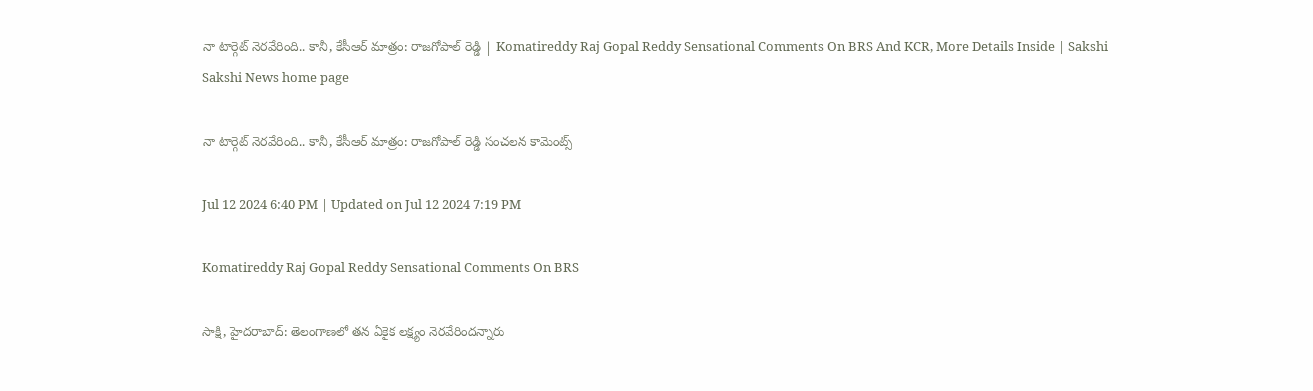నా టార్గెట్‌ నెరవేరింది.. కానీ, కేసీఆర్‌ మాత్రం: రాజగోపాల్‌ రెడ్డి | Komatireddy Raj Gopal Reddy Sensational Comments On BRS And KCR, More Details Inside | Sakshi
Sakshi News home page

నా టార్గెట్‌ నెరవేరింది.. కానీ, కేసీఆర్‌ మాత్రం: రాజగోపాల్‌ రెడ్డి సంచలన కామెంట్స్‌

Jul 12 2024 6:40 PM | Updated on Jul 12 2024 7:19 PM

Komatireddy Raj Gopal Reddy Sensational Comments On BRS

సాక్షి, హైదరాబాద్‌: తెలంగాణలో తన ఏకైక లక్ష్యం నెరవేరిందన్నారు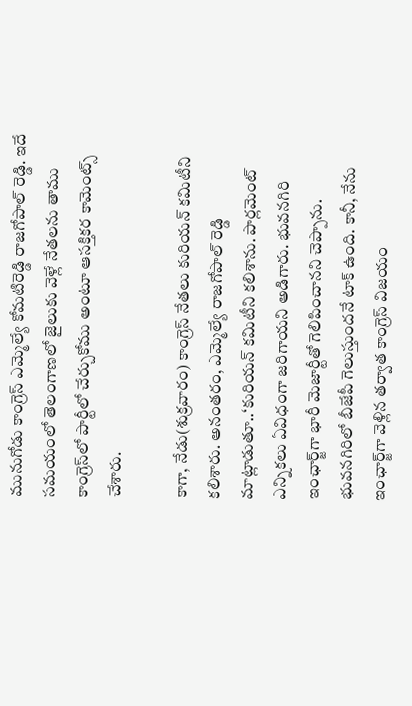మునుగోడు కాంగ్రెస్‌ ఎమ్మెల్యే కోమటిరెడ్డి రాజగోపాల్‌ రెడ్డి. ఇదే సమయంలో తెలంగాణలో జైలుకు వెళ్లే నేతలను తాము కాంగ్రెస్‌లో పార్టీలో చేర్చుకోము అంటూ ఆసక్తికర కామెంట్స్‌ చేశారు.

కాగా, నేడు(శుక్రవారం) కాంగ్రెస్‌ నేతలు కురియన్‌ కమిటీని కలిశారు. అనంతరం, ఎమ్మెల్యే రాజగోపాల్‌ రెడ్డి మాట్లాడుతూ..‘కురియన్‌ కమిటీని కలిశాను. పార్లమెంట్ ఎన్నికలు ఏవిధంగా జరిగాయని అడిగారు. భువనగిరి ఇంఛార్జ్‌గా భారీ మెజార్టీతో గెలిపించానని చెప్పాను. భువనగిరిలో బీజేపీ గెలుస్తుందనే టాక్‌ ఉంది. కానీ, నేను ఇంఛార్జ్‌గా వెళ్లిన తర్వాత కాంగ్రెస్‌ విజయం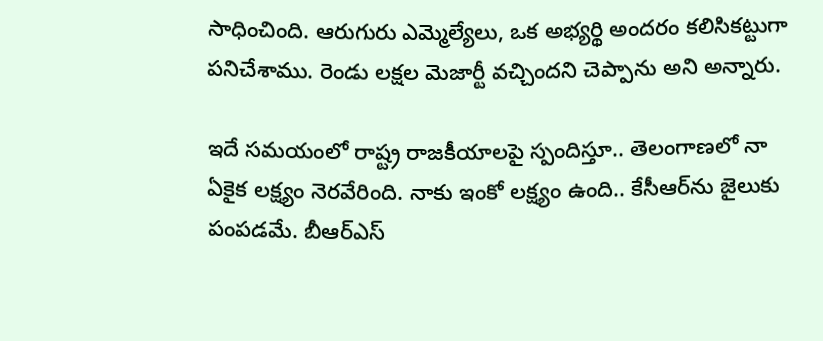సాధించింది. ఆరుగురు ఎమ్మెల్యేలు, ఒక అభ్యర్థి అందరం కలిసికట్టుగా పనిచేశాము. రెండు లక్షల మెజార్టీ వచ్చిందని చెప్పాను అని అన్నారు.

ఇదే సమయంలో రాష్ట్ర రాజకీయాలపై ‍స్పందిస్తూ.. తెలంగాణలో నా ఏకైక లక్ష్యం నెరవేరింది. నాకు ఇంకో లక్ష్యం ఉంది.. కేసీఆర్‌ను జైలుకు పంపడమే. బీఆర్‌ఎస్‌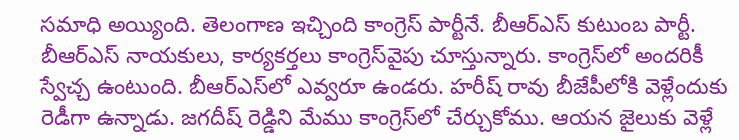సమాధి అయ్యింది. తెలంగాణ ఇచ్చింది కాంగ్రెస్‌ పార్టీనే. బీఆర్‌ఎస్‌ కుటుంబ పార్టీ. బీఆర్‌ఎస్‌ నాయకులు, కార్యకర్తలు కాంగ్రెస్‌వైపు చూస్తున్నారు. కాంగ్రెస్‌లో అందరికీ స్వేచ్చ ఉంటుంది. బీఆర్‌ఎస్‌లో ఎవ్వరూ ఉండరు. హరీష్‌ రావు బీజేపీలోకి వెళ్లేందుకు రెడీగా ఉన్నాడు. జగదీష్‌ రెడ్డిని మేము కాంగ్రెస్‌లో చేర్చుకోము. ఆయన జైలుకు వెళ్లే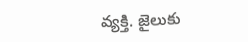వ్యక్తి. జైలుకు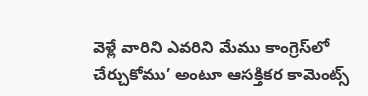వెళ్లే వారిని ఎవరిని మేము కాంగ్రెస్‌లో చేర్చుకోము’ అంటూ ఆసక్తికర కామెంట్స్‌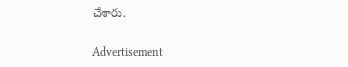చేశారు.


Advertisement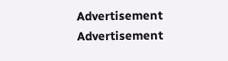Advertisement
Advertisement